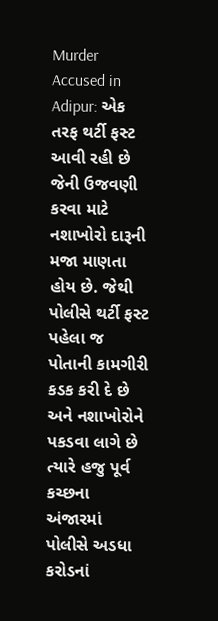Murder Accused in Adipur: એક તરફ થર્ટી ફસ્ટ આવી રહી છે જેની ઉજવણી કરવા માટે નશાખોરો દારૂની મજા માણતા હોય છે. જેથી પોલીસે થર્ટી ફસ્ટ પહેલા જ પોતાની કામગીરી કડક કરી દે છે અને નશાખોરોને પકડવા લાગે છે ત્યારે હજુ પૂર્વ કચ્છના અંજારમાં પોલીસે અડધા કરોડનાં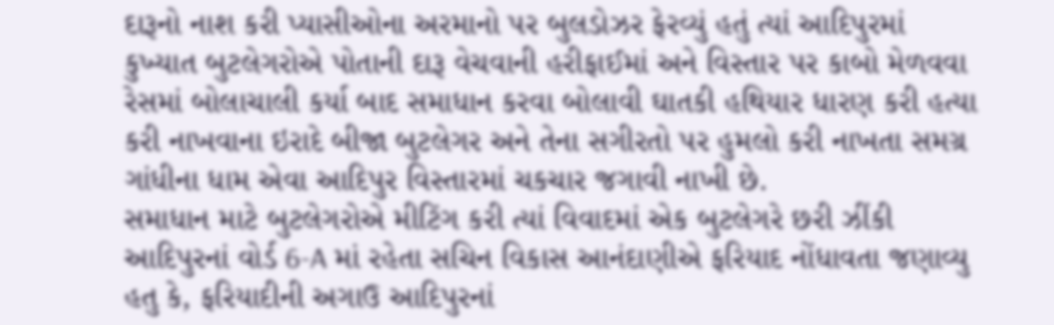દારૂનો નાશ કરી પ્યાસીઓના અરમાનો પર બુલડોઝર ફેરવ્યું હતું ત્યાં આદિપુરમાં કુખ્યાત બુટલેગરોએ પોતાની દારૂ વેચવાની હરીફાઈમાં અને વિસ્તાર પર કાબો મેળવવા રેસમાં બોલાચાલી કર્યા બાદ સમાધાન કરવા બોલાવી ઘાતકી હથિયાર ધારણ કરી હત્યા કરી નાખવાના ઇરાદે બીજા બુટલેગર અને તેના સગીરતો પર હુમલો કરી નાખતા સમગ્ર ગાંધીના ધામ એવા આદિપુર વિસ્તારમાં ચકચાર જગાવી નાખી છે.
સમાધાન માટે બુટલેગરોએ મીટિંગ કરી ત્યાં વિવાદમાં એક બુટલેગરે છરી ઝીંકી
આદિપુરનાં વોર્ડ 6-A માં રહેતા સચિન વિકાસ આનંદાણીએ ફરિયાદ નોંધાવતા જણાવ્યુ હતુ કે, ફરિયાદીની અગાઉ આદિપુરનાં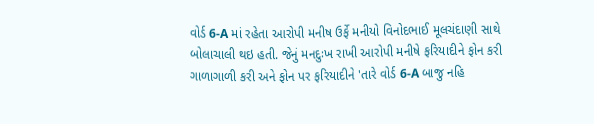વોર્ડ 6-A માં રહેતા આરોપી મનીષ ઉર્ફે મનીયો વિનોદભાઈ મૂલચંદાણી સાથે બોલાચાલી થઇ હતી. જેનું મનદુઃખ રાખી આરોપી મનીષે ફરિયાદીને ફોન કરી ગાળાગાળી કરી અને ફોન પર ફરિયાદીને 'તારે વોર્ડ 6-A બાજુ નહિ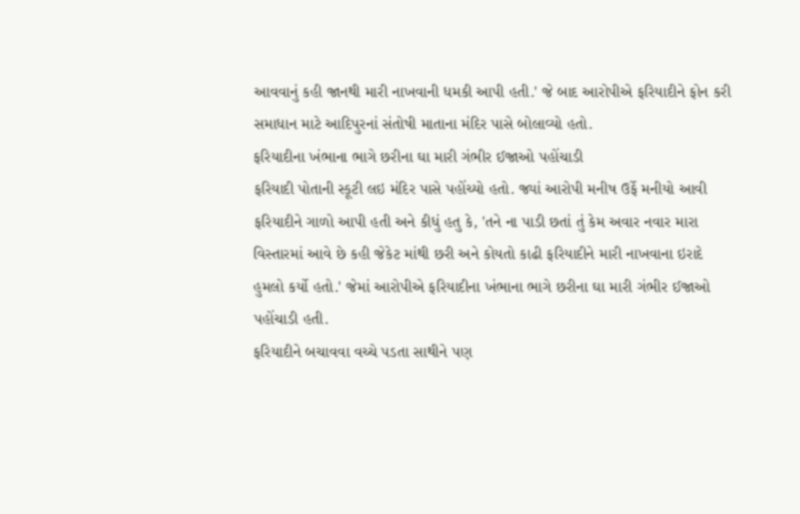આવવાનું કહી જાનથી મારી નાખવાની ધમકી આપી હતી.' જે બાદ આરોપીએ ફરિયાદીને ફોન કરી સમાધાન માટે આદિપુરનાં સંતોષી માતાના મંદિર પાસે બોલાવ્યો હતો.
ફરિયાદીના ખંભાના ભાગે છરીના ઘા મારી ગંભીર ઈજાઓ પહોંચાડી
ફરિયાદી પોતાની સ્કૂટી લઇ મંદિર પાસે પહોંચ્યો હતો. જ્યાં આરોપી મનીષ ઉર્ફે મનીયો આવી ફરિયાદીને ગાળો આપી હતી અને કીધું હતુ કે, 'તને ના પાડી છતાં તું કેમ અવાર નવાર મારા વિસ્તારમાં આવે છે કહી જેકેટ માંથી છરી અને કોયતો કાઢી ફરિયાદીને મારી નાખવાના ઇરાદે હુમલો કર્યો હતો.' જેમાં આરોપીએ ફરિયાદીના ખંભાના ભાગે છરીના ઘા મારી ગંભીર ઈજાઓ પહોંચાડી હતી.
ફરિયાદીને બચાવવા વચ્ચે પડતા સાથીને પણ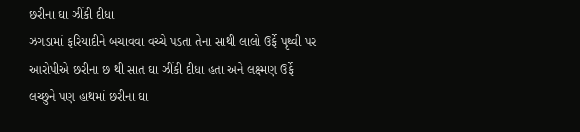છરીના ઘા ઝીંકી દીધા
ઝગડામાં ફરિયાદીને બચાવવા વચ્ચે પડતા તેના સાથી લાલો ઉર્ફે પૃથ્વી પર આરોપીએ છરીના છ થી સાત ઘા ઝીંકી દીધા હતા અને લક્ષ્મણ ઉર્ફે લચ્છુને પણ હાથમાં છરીના ઘા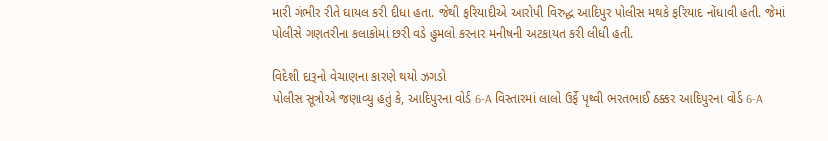મારી ગંભીર રીતે ઘાયલ કરી દીધા હતા. જેથી ફરિયાદીએ આરોપી વિરુદ્ધ આદિપુર પોલીસ મથકે ફરિયાદ નોંધાવી હતી. જેમાં પોલીસે ગણતરીના કલાકોમાં છરી વડે હુમલો કરનાર મનીષની અટકાયત કરી લીધી હતી.

વિદેશી દારૂનો વેચાણના કારણે થયો ઝગડો
પોલીસ સૂત્રોએ જણાવ્યુ હતું કે, આદિપુરના વોર્ડ 6-A વિસ્તારમાં લાલો ઉર્ફે પૃથ્વી ભરતભાઈ ઠક્કર આદિપુરના વોર્ડ 6-A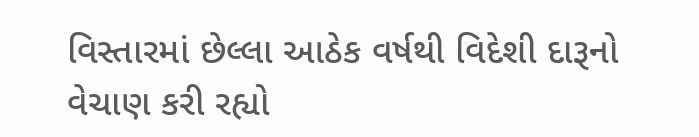વિસ્તારમાં છેલ્લા આઠેક વર્ષથી વિદેશી દારૂનો વેચાણ કરી રહ્યો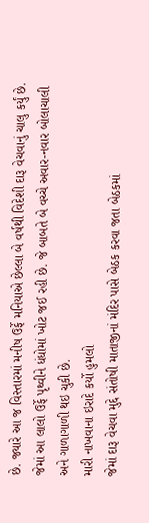છે. જ્યારે આ જ વિસ્તારમાં મનીષ ઉર્ફે મનિયાએ છેલ્લા બે વર્ષથી વિદેશી દારૂ વેચવાનું ચાલુ કર્યું છે. જેમાં આ લાલો ઉર્ફે પૃથ્વીને ધંધોમાં ખોટ જઈ રહી છે. જે બાબતે બે વચ્ચે અવાર-નવાર બોલાચાલી અને ગાળાગાળી થઇ ચુકી છે.
મારી નાખવાના ઇરાદે કર્યો હુમલો
જેમાં દારૂ વેચવા મુદ્દે સંતોષી માતાજીનાં મંદિર પાસે બેઠક કરવા જતા બેઠકમાં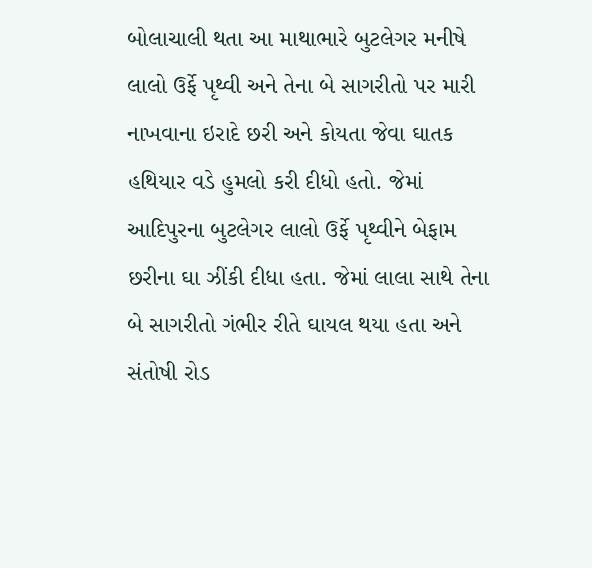બોલાચાલી થતા આ માથાભારે બુટલેગર મનીષે લાલો ઉર્ફે પૃથ્વી અને તેના બે સાગરીતો પર મારી નાખવાના ઇરાદે છરી અને કોયતા જેવા ઘાતક હથિયાર વડે હુમલો કરી દીધો હતો. જેમાં આદિપુરના બુટલેગર લાલો ઉર્ફે પૃથ્વીને બેફામ છરીના ઘા ઝીંકી દીધા હતા. જેમાં લાલા સાથે તેના બે સાગરીતો ગંભીર રીતે ઘાયલ થયા હતા અને સંતોષી રોડ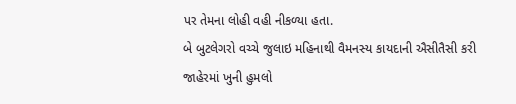પર તેમના લોહી વહી નીકળ્યા હતા.
બે બુટલેગરો વચ્ચે જુલાઇ મહિનાથી વૈમનસ્ય કાયદાની ઐસીતૈસી કરી જાહેરમાં ખુની હુમલો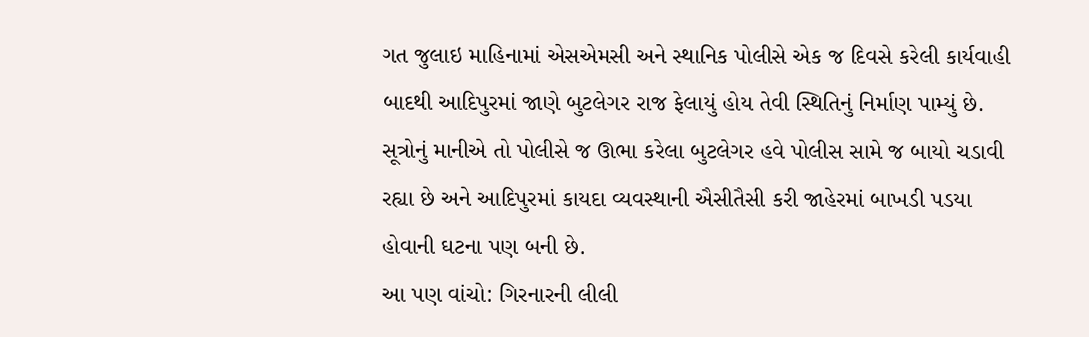ગત જુલાઇ માહિનામાં એસએમસી અને સ્થાનિક પોલીસે એક જ દિવસે કરેલી કાર્યવાહી બાદથી આદિપુરમાં જાણે બુટલેગર રાજ ફેલાયું હોય તેવી સ્થિતિનું નિર્માણ પામ્યું છે. સૂત્રોનું માનીએ તો પોલીસે જ ઊભા કરેલા બુટલેગર હવે પોલીસ સામે જ બાયો ચડાવી રહ્યા છે અને આદિપુરમાં કાયદા વ્યવસ્થાની ઐસીતૈસી કરી જાહેરમાં બાખડી પડયા હોવાની ઘટના પણ બની છે.
આ પણ વાંચો: ગિરનારની લીલી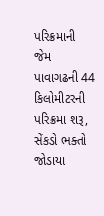પરિક્રમાની જેમ પાવાગઢની 44 કિલોમીટરની પરિક્રમા શરૂ, સેંકડો ભક્તો જોડાયા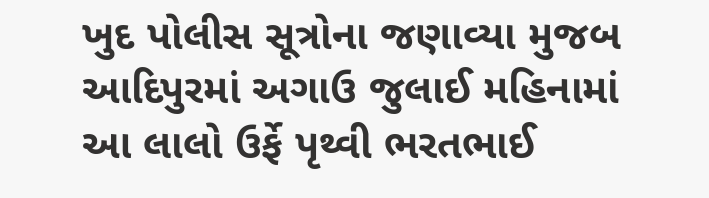ખુદ પોલીસ સૂત્રોના જણાવ્યા મુજબ આદિપુરમાં અગાઉ જુલાઈ મહિનામાં આ લાલો ઉર્ફે પૃથ્વી ભરતભાઈ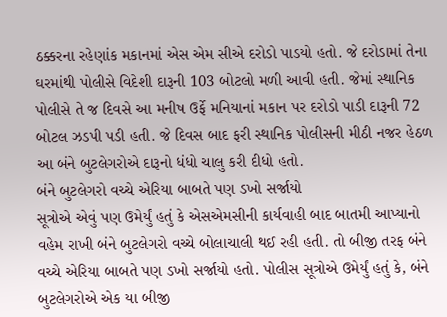ઠક્કરના રહેણાંક મકાનમાં એસ એમ સીએ દરોડો પાડયો હતો. જે દરોડામાં તેના ઘરમાંથી પોલીસે વિદેશી દારૂની 103 બોટલો મળી આવી હતી. જેમાં સ્થાનિક પોલીસે તે જ દિવસે આ મનીષ ઉર્ફે મનિયાનાં મકાન પર દરોડો પાડી દારૂની 72 બોટલ ઝડપી પડી હતી. જે દિવસ બાદ ફરી સ્થાનિક પોલીસની મીઠી નજર હેઠળ આ બંને બુટલેગરોએ દારૂનો ધંધો ચાલુ કરી દીધો હતો.
બંને બુટલેગરો વચ્ચે એરિયા બાબતે પણ ડખો સર્જાયો
સૂત્રોએ એવું પણ ઉમેર્યું હતું કે એસએમસીની કાર્યવાહી બાદ બાતમી આપ્યાનો વહેમ રાખી બંને બુટલેગરો વચ્ચે બોલાચાલી થઈ રહી હતી. તો બીજી તરફ બંને વચ્ચે એરિયા બાબતે પણ ડખો સર્જાયો હતો. પોલીસ સૂત્રોએ ઉમેર્યું હતું કે, બંને બુટલેગરોએ એક યા બીજી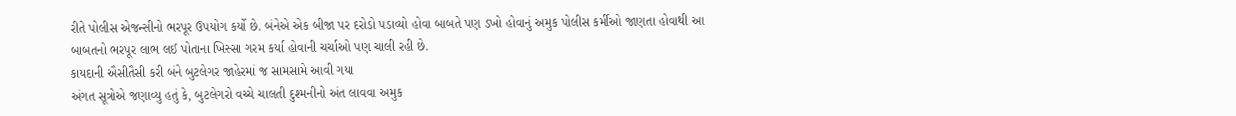રીતે પોલીસ એજન્સીનો ભરપૂર ઉપયોગ કર્યો છે. બંનેએ એક બીજા પર દરોડો પડાવ્યો હોવા બાબતે પણ ડખો હોવાનું અમુક પોલીસ કર્મીઓ જાણતા હોવાથી આ બાબતનો ભરપૂર લાભ લઈ પોતાના ખિસ્સા ગરમ કર્યા હોવાની ચર્ચાઓ પણ ચાલી રહી છે.
કાયદાની ઐસીતૈસી કરી બંને બુટલેગર જાહેરમાં જ સામસામે આવી ગયા
અંગત સૂત્રોએ જણાવ્યુ હતું કે, બુટલેગરો વચ્ચે ચાલતી દુશ્મનીનો અંત લાવવા અમુક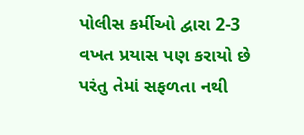પોલીસ કર્મીઓ દ્વારા 2-3 વખત પ્રયાસ પણ કરાયો છે પરંતુ તેમાં સફળતા નથી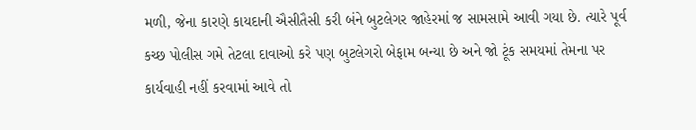મળી, જેના કારણે કાયદાની ઐસીતૈસી કરી બંને બુટલેગર જાહેરમાં જ સામસામે આવી ગયા છે. ત્યારે પૂર્વ કચ્છ પોલીસ ગમે તેટલા દાવાઓ કરે પણ બુટલેગરો બેફામ બન્યા છે અને જો ટૂંક સમયમાં તેમના પર કાર્યવાહી નહીં કરવામાં આવે તો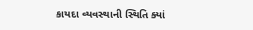કાયદા વ્યવસ્થાની સ્થિતિ ક્યાં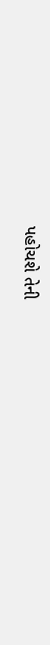પહોચશે તેની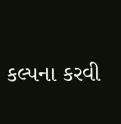કલ્પના કરવી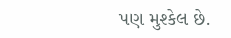પણ મુશ્કેલ છે.